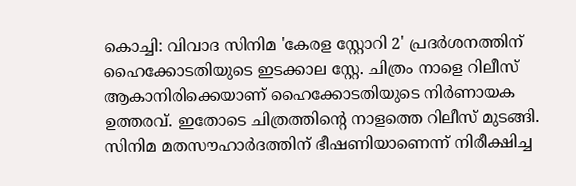കൊച്ചി: വിവാദ സിനിമ 'കേരള സ്റ്റോറി 2' പ്രദർശനത്തിന് ഹൈക്കോടതിയുടെ ഇടക്കാല സ്റ്റേ. ചിത്രം നാളെ റിലീസ് ആകാനിരിക്കെയാണ് ഹൈക്കോടതിയുടെ നിർണായക ഉത്തരവ്. ഇതോടെ ചിത്രത്തിന്റെ നാളത്തെ റിലീസ് മുടങ്ങി. സിനിമ മതസൗഹാർദത്തിന് ഭീഷണിയാണെന്ന് നിരീക്ഷിച്ച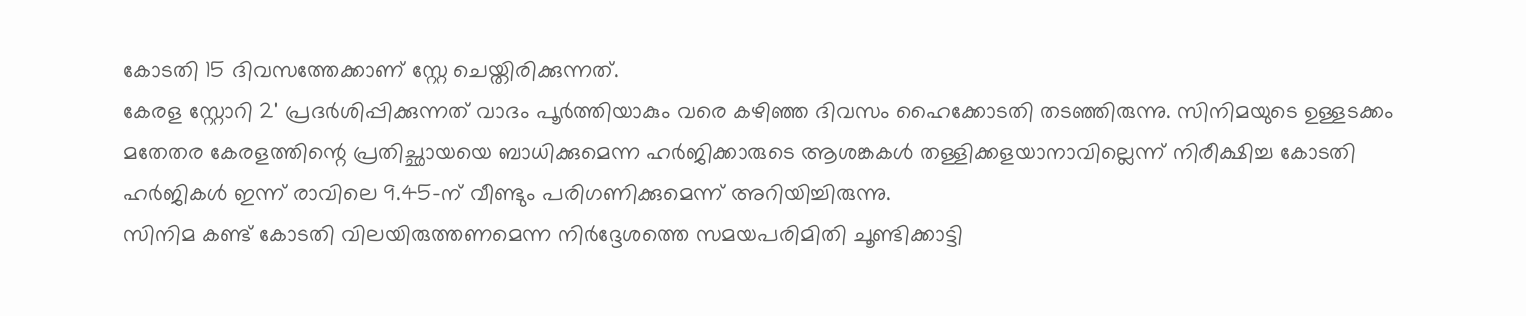കോടതി 15 ദിവസത്തേക്കാണ് സ്റ്റേ ചെയ്തിരിക്കുന്നത്.
കേരള സ്റ്റോറി 2' പ്രദർശിപ്പിക്കുന്നത് വാദം പൂർത്തിയാകും വരെ കഴിഞ്ഞ ദിവസം ഹൈക്കോടതി തടഞ്ഞിരുന്നു. സിനിമയുടെ ഉള്ളടക്കം മതേതര കേരളത്തിന്റെ പ്രതിച്ഛായയെ ബാധിക്കുമെന്ന ഹർജിക്കാരുടെ ആശങ്കകൾ തള്ളിക്കളയാനാവില്ലെന്ന് നിരീക്ഷിച്ച കോടതി ഹർജികൾ ഇന്ന് രാവിലെ 9.45-ന് വീണ്ടും പരിഗണിക്കുമെന്ന് അറിയിച്ചിരുന്നു.
സിനിമ കണ്ട് കോടതി വിലയിരുത്തണമെന്ന നിർദ്ദേശത്തെ സമയപരിമിതി ചൂണ്ടിക്കാട്ടി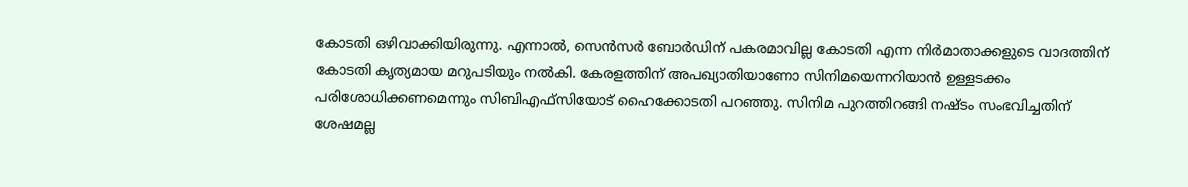കോടതി ഒഴിവാക്കിയിരുന്നു. എന്നാൽ, സെൻസർ ബോർഡിന് പകരമാവില്ല കോടതി എന്ന നിർമാതാക്കളുടെ വാദത്തിന് കോടതി കൃത്യമായ മറുപടിയും നൽകി. കേരളത്തിന് അപഖ്യാതിയാണോ സിനിമയെന്നറിയാൻ ഉള്ളടക്കം പരിശോധിക്കണമെന്നും സിബിഎഫ്സിയോട് ഹൈക്കോടതി പറഞ്ഞു. സിനിമ പുറത്തിറങ്ങി നഷ്ടം സംഭവിച്ചതിന് ശേഷമല്ല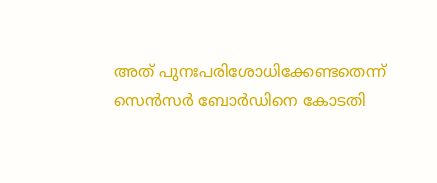അത് പുനഃപരിശോധിക്കേണ്ടതെന്ന് സെൻസർ ബോർഡിനെ കോടതി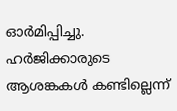ഓർമിപ്പിച്ചു. ഹർജിക്കാരുടെ ആശങ്കകൾ കണ്ടില്ലെന്ന്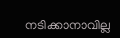നടിക്കാനാവില്ല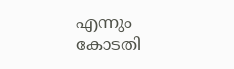എന്നും കോടതി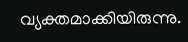വ്യക്തമാക്കിയിരുന്നു.